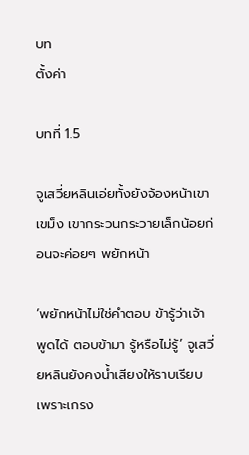บท
ตั้งค่า

บทที่ 1.5

จูเสวี่ยหลินเอ่ยทั้งยังจ้องหน้าเขาเขม็ง เขากระวนกระวายเล็กน้อยก่อนจะค่อยๆ พยักหน้า

‘พยักหน้าไม่ใช่คำตอบ ข้ารู้ว่าเจ้าพูดได้ ตอบข้ามา รู้หรือไม่รู้’ จูเสวี่ยหลินยังคงน้ำเสียงให้ราบเรียบ เพราะเกรง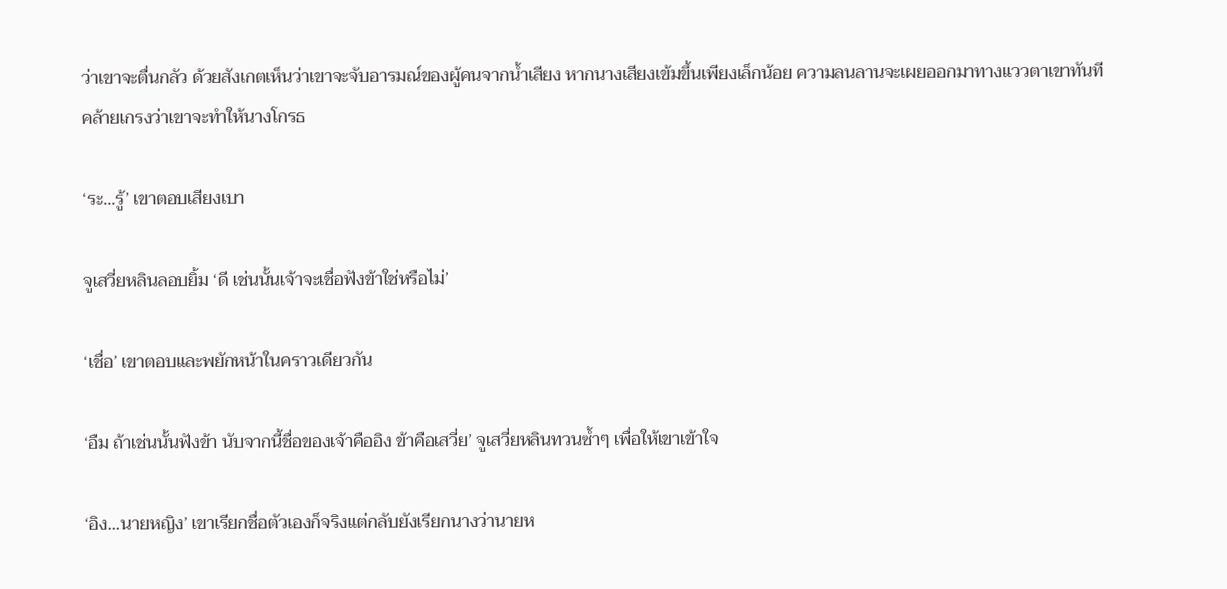ว่าเขาจะตื่นกลัว ด้วยสังเกตเห็นว่าเขาจะจับอารมณ์ของผู้คนจากน้ำเสียง หากนางเสียงเข้มขึ้นเพียงเล็กน้อย ความลนลานจะเผยออกมาทางแววตาเขาทันที คล้ายเกรงว่าเขาจะทำให้นางโกรธ

‘ระ...รู้’ เขาตอบเสียงเบา

จูเสวี่ยหลินลอบยิ้ม ‘ดี เช่นนั้นเจ้าจะเชื่อฟังข้าใช่หรือไม่’

‘เชื่อ’ เขาตอบและพยักหน้าในคราวเดียวกัน

‘อืม ถ้าเช่นนั้นฟังข้า นับจากนี้ชื่อของเจ้าคืออิง ข้าคือเสวี่ย’ จูเสวี่ยหลินทวนซ้ำๆ เพื่อให้เขาเข้าใจ

‘อิง...นายหญิง’ เขาเรียกชื่อตัวเองก็จริงแต่กลับยังเรียกนางว่านายห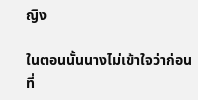ญิง

ในตอนนั้นนางไม่เข้าใจว่าก่อนที่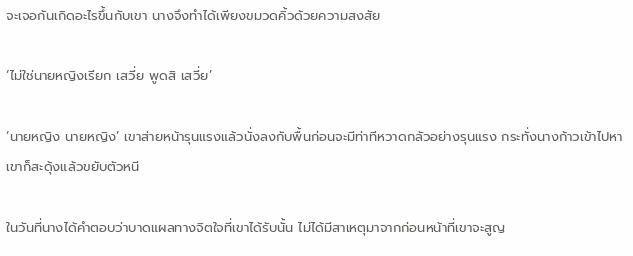จะเจอกันเกิดอะไรขึ้นกับเขา นางจึงทำได้เพียงขมวดคิ้วด้วยความสงสัย

‘ไม่ใช่นายหญิงเรียก เสวี่ย พูดสิ เสวี่ย’

‘นายหญิง นายหญิง’ เขาส่ายหน้ารุนแรงแล้วนั่งลงกับพื้นก่อนจะมีท่าทีหวาดกลัวอย่างรุนแรง กระทั่งนางก้าวเข้าไปหาเขาก็สะดุ้งแล้วขยับตัวหนี

ในวันที่นางได้คำตอบว่าบาดแผลทางจิตใจที่เขาได้รับนั้น ไม่ได้มีสาเหตุมาจากก่อนหน้าที่เขาจะสูญ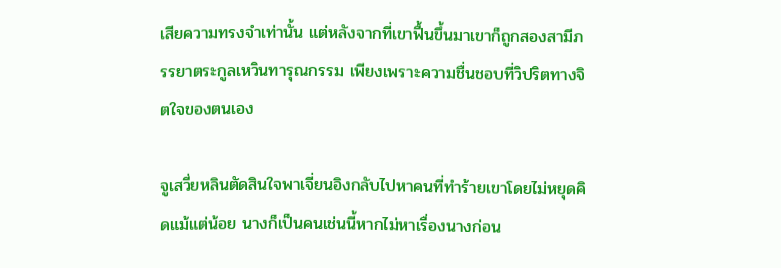เสียความทรงจำเท่านั้น แต่หลังจากที่เขาฟื้นขึ้นมาเขาก็ถูกสองสามีภรรยาตระกูลเหวินทารุณกรรม เพียงเพราะความชื่นชอบที่วิปริตทางจิตใจของตนเอง

จูเสวี่ยหลินตัดสินใจพาเจี่ยนอิงกลับไปหาคนที่ทำร้ายเขาโดยไม่หยุดคิดแม้แต่น้อย นางก็เป็นคนเช่นนี้หากไม่หาเรื่องนางก่อน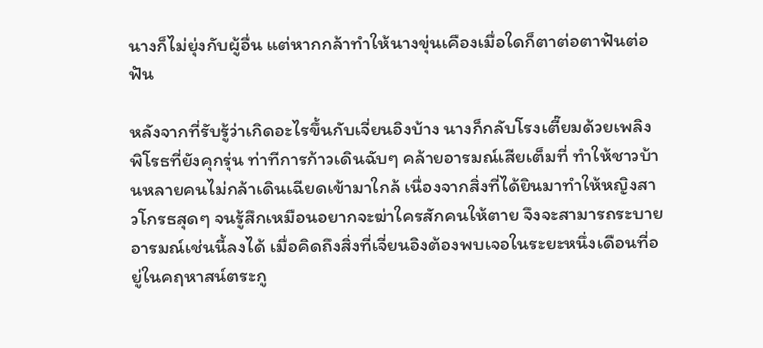นางก็ไม่ยุ่งกับผู้อื่น แต่หากกล้าทำให้นางขุ่นเคืองเมื่อใดก็ตาต่อตาฟันต่อฟัน

หลังจากที่รับรู้ว่าเกิดอะไรขึ้นกับเจี่ยนอิงบ้าง นางก็กลับโรงเตี๊ยมด้วยเพลิงพิโรธที่ยังคุกรุ่น ท่าทีการก้าวเดินฉับๆ คล้ายอารมณ์เสียเต็มที่ ทำให้ชาวบ้านหลายคนไม่กล้าเดินเฉียดเข้ามาใกล้ เนื่องจากสิ่งที่ได้ยินมาทำให้หญิงสาวโกรธสุดๆ จนรู้สึกเหมือนอยากจะฆ่าใครสักคนให้ตาย จึงจะสามารถระบายอารมณ์เช่นนี้ลงได้ เมื่อคิดถึงสิ่งที่เจี่ยนอิงต้องพบเจอในระยะหนึ่งเดือนที่อยู่ในคฤหาสน์ตระกู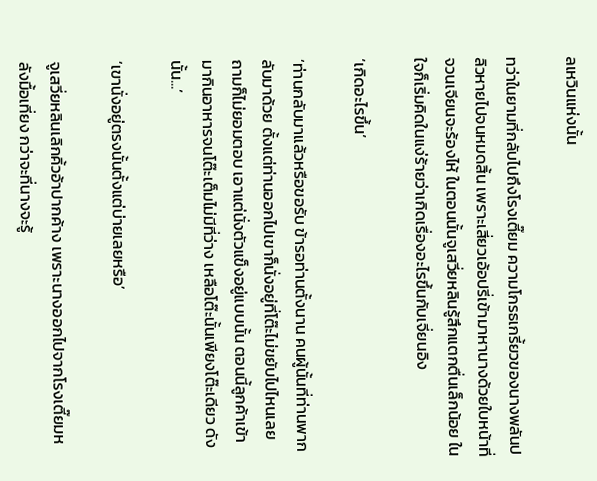ลเหวินแห่งนั้น

ทว่าในยามที่กลับไปถึงโรงเตี๊ยม ความโกรธเกรี้ยวของนางพลันปลิวหายไปจนหมดสิ้น เพราะเสี่ยวเอ้อปรี่เข้ามาหานางด้วยใบหน้าที่จวนเจียนจะร้องไห้ ในตอนนั้นจูเสวี่ยหลินรู้สึกแตกตื่นเล็กน้อย ในใจก็เริ่มคิดในแง่ร้ายว่าเกิดเรื่องอะไรขึ้นกับเจี่ยนอิง

‘เกิดอะไรขึ้น’

‘ท่านกลับมาแล้วหรือขอรับ ข้ารอท่านตั้งนาน คนผู้นั้นที่ท่านพากลับมาด้วย ตั้งแต่ท่านออกไปเขาก็นั่งอยู่ที่โต๊ะไม่ขยับไปไหนเลย ถามก็ไม่ยอมตอบ เอาแต่นั่งตัวแข็งอยู่แบบนั้น ตอนนี้ลูกค้าเข้ามากินอาหารจนโต๊ะเต็มไม่มีที่ว่าง เหลือโต๊ะนั้นเพียงโต๊ะเดียว ดังนั้น...’

‘เขานั่งอยู่ตรงนั้นตั้งแต่บ่ายเลยหรือ’

จูเสวี่ยหลินเลิกคิ้วอ้าปากค้าง เพราะนางออกไปจากโรงเตี๊ยมหลังมื้อเที่ยง กว่าจะที่นางจะรู้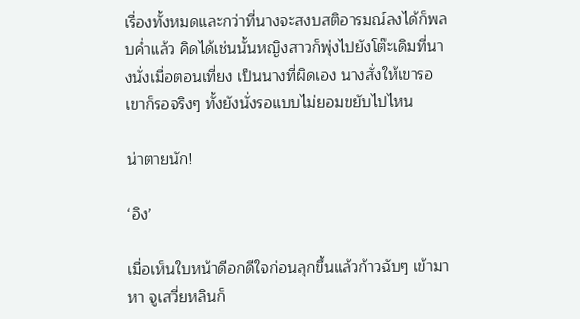เรื่องทั้งหมดและกว่าที่นางจะสงบสติอารมณ์ลงได้ก็พลบค่ำแล้ว คิดได้เช่นนั้นหญิงสาวก็พุ่งไปยังโต๊ะเดิมที่นางนั่งเมื่อตอนเที่ยง เป็นนางที่ผิดเอง นางสั่งให้เขารอ เขาก็รอจริงๆ ทั้งยังนั่งรอแบบไม่ยอมขยับไปไหน

น่าตายนัก!

‘อิง’

เมื่อเห็นใบหน้าดีอกดีใจก่อนลุกขึ้นแล้วก้าวฉับๆ เข้ามาหา จูเสวี่ยหลินก็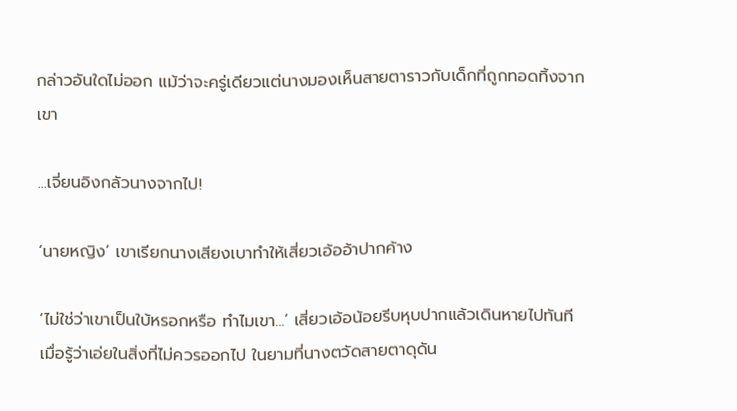กล่าวอันใดไม่ออก แม้ว่าจะครู่เดียวแต่นางมองเห็นสายตาราวกับเด็กที่ถูกทอดทิ้งจากเขา

...เจี่ยนอิงกลัวนางจากไป!

‘นายหญิง’ เขาเรียกนางเสียงเบาทำให้เสี่ยวเอ้ออ้าปากค้าง

‘ไม่ใช่ว่าเขาเป็นใบ้หรอกหรือ ทำไมเขา...’ เสี่ยวเอ้อน้อยรีบหุบปากแล้วเดินหายไปทันที เมื่อรู้ว่าเอ่ยในสิ่งที่ไม่ควรออกไป ในยามที่นางตวัดสายตาดุดัน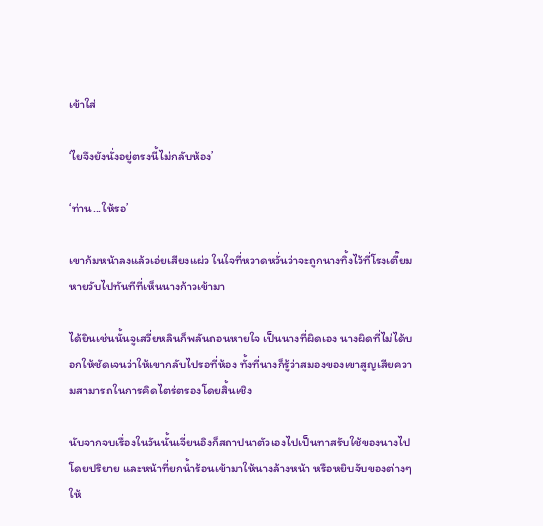เข้าใส่

‘ไยจึงยังนั่งอยู่ตรงนี้ไม่กลับห้อง’

‘ท่าน...ให้รอ’

เขาก้มหน้าลงแล้วเอ่ยเสียงแผ่ว ในใจที่หวาดหวั่นว่าจะถูกนางทิ้งไว้ที่โรงเตี๊ยม หายวับไปทันทีที่เห็นนางก้าวเข้ามา

ได้ยินเช่นนั้นจูเสวี่ยหลินก็พลันถอนหายใจ เป็นนางที่ผิดเอง นางผิดที่ไม่ได้บอกให้ชัดเจนว่าให้เขากลับไปรอที่ห้อง ทั้งที่นางก็รู้ว่าสมองของเขาสูญเสียความสามารถในการคิดไตร่ตรองโดยสิ้นเชิง

นับจากจบเรื่องในวันนั้นเจี่ยนอิงก็สถาปนาตัวเองไปเป็นทาสรับใช้ของนางไปโดยปริยาย และหน้าที่ยกน้ำร้อนเข้ามาให้นางล้างหน้า หรือหยิบจับของต่างๆ ให้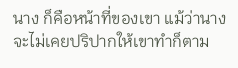นาง ก็คือหน้าที่ของเขา แม้ว่านางจะไม่เคยปริปากให้เขาทำก็ตาม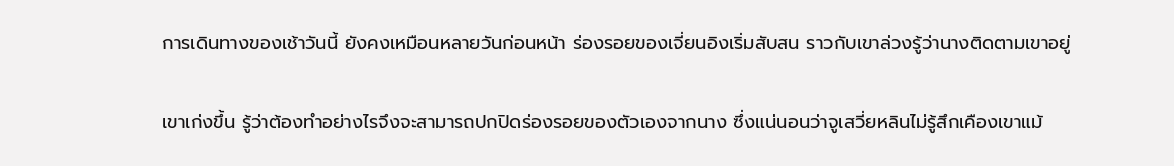การเดินทางของเช้าวันนี้ ยังคงเหมือนหลายวันก่อนหน้า ร่องรอยของเจี่ยนอิงเริ่มสับสน ราวกับเขาล่วงรู้ว่านางติดตามเขาอยู่

เขาเก่งขึ้น รู้ว่าต้องทำอย่างไรจึงจะสามารถปกปิดร่องรอยของตัวเองจากนาง ซึ่งแน่นอนว่าจูเสวี่ยหลินไม่รู้สึกเคืองเขาแม้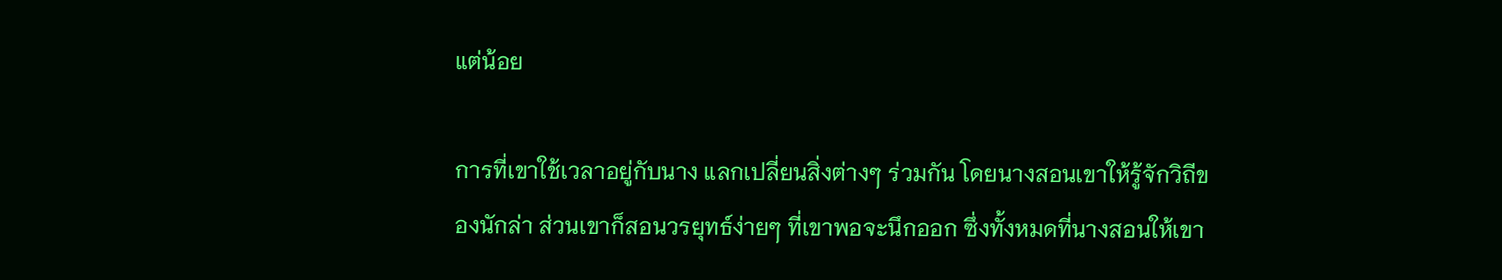แต่น้อย

การที่เขาใช้เวลาอยู่กับนาง แลกเปลี่ยนสิ่งต่างๆ ร่วมกัน โดยนางสอนเขาให้รู้จักวิถีของนักล่า ส่วนเขาก็สอนวรยุทธ์ง่ายๆ ที่เขาพอจะนึกออก ซึ่งทั้งหมดที่นางสอนให้เขา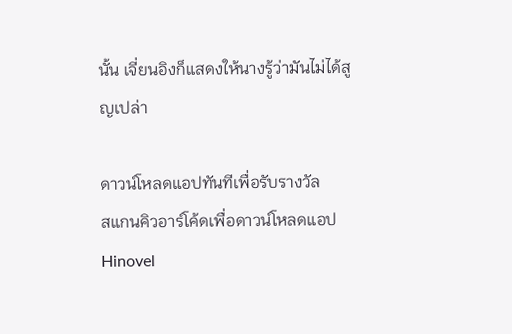นั้น เจี่ยนอิงก็แสดงให้นางรู้ว่ามันไม่ได้สูญเปล่า

ดาวน์โหลดแอปทันทีเพื่อรับรางวัล
สแกนคิวอาร์โค้ดเพื่อดาวน์โหลดแอปHinovel